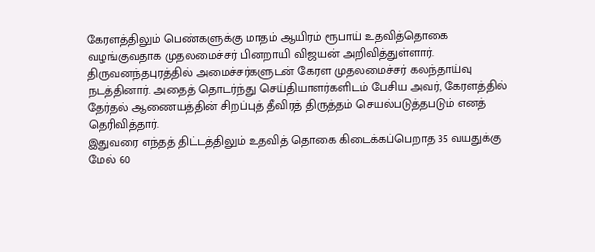கேரளத்திலும் பெண்களுக்கு மாதம் ஆயிரம் ரூபாய் உதவித்தொகை வழங்குவதாக முதலமைச்சர் பினறாயி விஜயன் அறிவித்துள்ளார்.
திருவனந்தபுரத்தில் அமைச்சர்களுடன் கேரள முதலமைச்சர் கலந்தாய்வு நடத்தினார். அதைத் தொடர்ந்து செய்தியாளர்களிடம் பேசிய அவர், கேரளத்தில் தேர்தல் ஆணையத்தின் சிறப்புத் தீவிரத் திருத்தம் செயல்படுத்தபடும் எனத் தெரிவித்தார்.
இதுவரை எந்தத் திட்டத்திலும் உதவித் தொகை கிடைக்கப்பெறாத 35 வயதுக்கு மேல் 60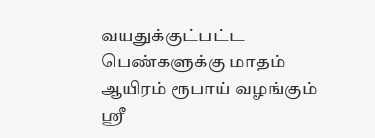வயதுக்குட்பட்ட பெண்களுக்கு மாதம் ஆயிரம் ரூபாய் வழங்கும் ஸ்ரீ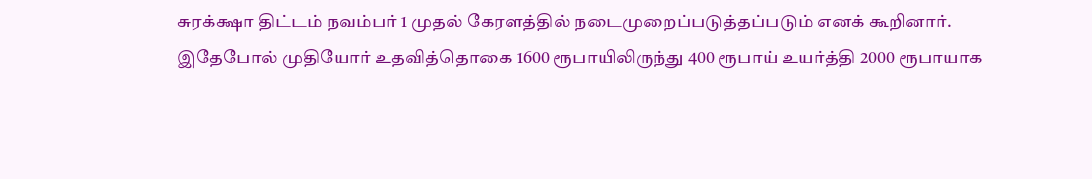சுரக்க்ஷா திட்டம் நவம்பர் 1 முதல் கேரளத்தில் நடைமுறைப்படுத்தப்படும் எனக் கூறினார்.
இதேபோல் முதியோர் உதவித்தொகை 1600 ரூபாயிலிருந்து 400 ரூபாய் உயர்த்தி 2000 ரூபாயாக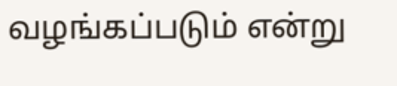வழங்கப்படும் என்று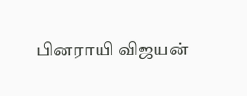பினராயி விஜயன்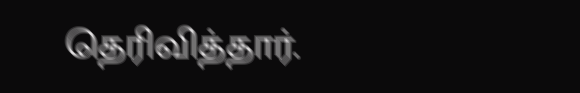தெரிவித்தார்.